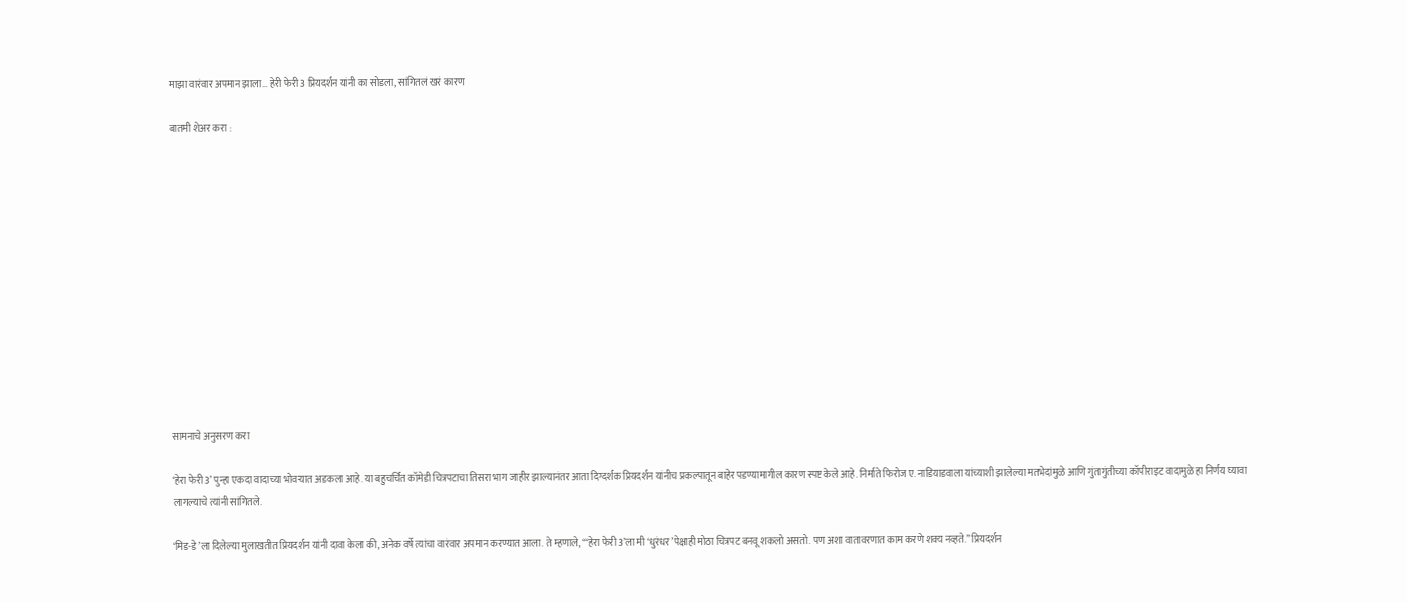माझा वारंवार अपमान झाला… हेरी फेरी 3 प्रियदर्शन यांनी का सोडला, सांगितलं खरं कारण

बातमी शेअर करा :













सामनाचे अनुसरण करा

‘हेरा फेरी 3’ पुन्हा एकदा वादाच्या भोवऱ्यात अडकला आहे. या बहुचर्चित कॉमेडी चित्रपटाचा तिसरा भाग जाहीर झाल्यानंतर आता दिग्दर्शक प्रियदर्शन यांनीच प्रकल्पातून बाहेर पडण्यामागील कारण स्पष्ट केले आहे. निर्माते फिरोज ए. नाडियाडवाला यांच्याशी झालेल्या मतभेदांमुळे आणि गुंतागुंतीच्या कॉपीराइट वादामुळे हा निर्णय घ्यावा लागल्याचे त्यांनी सांगितले.

‘मिड-डे’ला दिलेल्या मुलाखतीत प्रियदर्शन यांनी दावा केला की, अनेक वर्षे त्यांचा वारंवार अपमान करण्यात आला. ते म्हणाले, “‘हेरा फेरी 3’ला मी ‘धुरंधर’पेक्षाही मोठा चित्रपट बनवू शकलो असतो. पण अशा वातावरणात काम करणे शक्य नव्हते.” प्रियदर्शन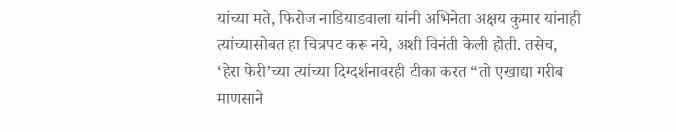यांच्या मते, फिरोज नाडियाडवाला यांनी अभिनेता अक्षय कुमार यांनाही त्यांच्यासोबत हा चित्रपट करू नये, अशी विनंती केली होती. तसेच, ‘हेरा फेरी’च्या त्यांच्या दिग्दर्शनावरही टीका करत “तो एखाद्या गरीब माणसाने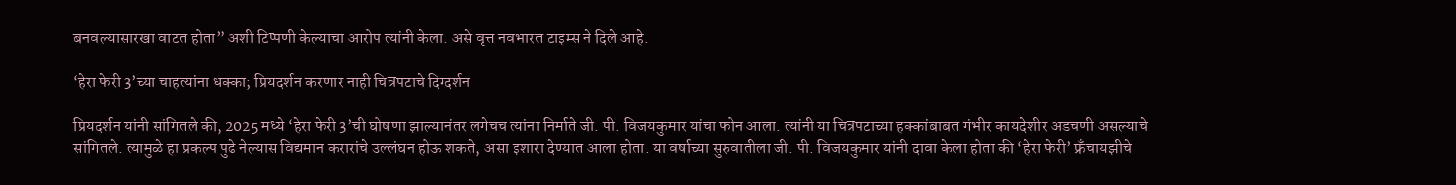बनवल्यासारखा वाटत होता” अशी टिप्पणी केल्याचा आरोप त्यांनी केला. असे वृत्त नवभारत टाइम्स ने दिले आहे.

‘हेरा फेरी 3’च्या चाहत्यांना धक्का; प्रियदर्शन करणार नाही चित्रपटाचे दिग्दर्शन

प्रियदर्शन यांनी सांगितले की, 2025 मध्ये ‘हेरा फेरी 3’ची घोषणा झाल्यानंतर लगेचच त्यांना निर्माते जी. पी. विजयकुमार यांचा फोन आला. त्यांनी या चित्रपटाच्या हक्कांबाबत गंभीर कायदेशीर अडचणी असल्याचे सांगितले. त्यामुळे हा प्रकल्प पुढे नेल्यास विद्यमान करारांचे उल्लंघन होऊ शकते, असा इशारा देण्यात आला होता. या वर्षाच्या सुरुवातीला जी. पी. विजयकुमार यांनी दावा केला होता की ‘हेरा फेरी’ फ्रँचायझीचे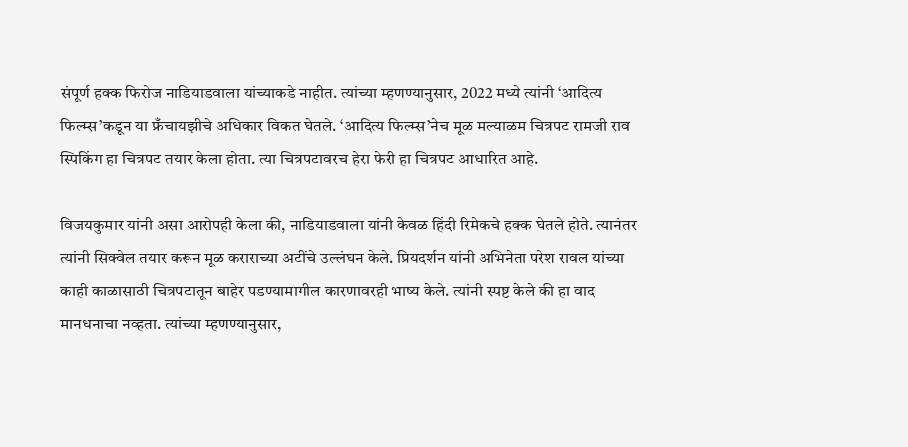संपूर्ण हक्क फिरोज नाडियाडवाला यांच्याकडे नाहीत. त्यांच्या म्हणण्यानुसार, 2022 मध्ये त्यांनी ‘आदित्य फिल्म्स’कडून या फ्रँचायझीचे अधिकार विकत घेतले. ‘आदित्य फिल्म्स’नेच मूळ मल्याळम चित्रपट रामजी राव स्पिकिंग हा चित्रपट तयार केला होता. त्या चित्रपटावरच हेरा फेरी हा चित्रपट आधारित आहे.

विजयकुमार यांनी असा आरोपही केला की, नाडियाडवाला यांनी केवळ हिंदी रिमेकचे हक्क घेतले होते. त्यानंतर त्यांनी सिक्वेल तयार करून मूळ कराराच्या अटींचे उल्लंघन केले. प्रियदर्शन यांनी अभिनेता परेश रावल यांच्या काही काळासाठी चित्रपटातून बाहेर पडण्यामागील कारणावरही भाष्य केले. त्यांनी स्पष्ट केले की हा वाद मानधनाचा नव्हता. त्यांच्या म्हणण्यानुसार,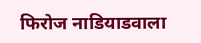फिरोज नाडियाडवाला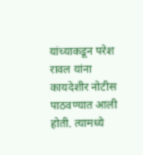यांच्याकडून परेश रावल यांना कायदेशीर नोटीस पाठवण्यात आली होती. त्यामध्ये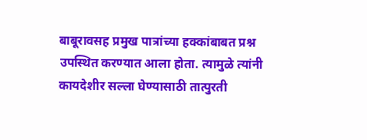बाबूरावसह प्रमुख पात्रांच्या हक्कांबाबत प्रश्न उपस्थित करण्यात आला होता. त्यामुळे त्यांनी कायदेशीर सल्ला घेण्यासाठी तात्पुरती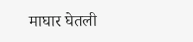माघार घेतली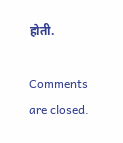होती.

Comments are closed.